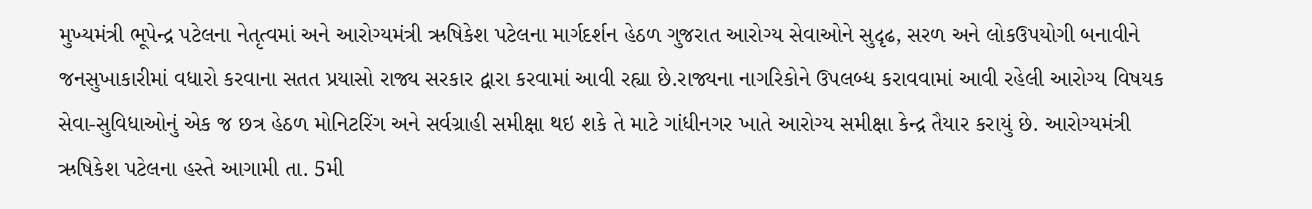મુખ્યમંત્રી ભૂપેન્દ્ર પટેલના નેતૃત્વમાં અને આરોગ્યમંત્રી ઋષિકેશ પટેલના માર્ગદર્શન હેઠળ ગુજરાત આરોગ્ય સેવાઓને સુદૃઢ, સરળ અને લોકઉપયોગી બનાવીને જનસુખાકારીમાં વધારો કરવાના સતત પ્રયાસો રાજ્ય સરકાર દ્વારા કરવામાં આવી રહ્યા છે.રાજ્યના નાગરિકોને ઉપલબ્ધ કરાવવામાં આવી રહેલી આરોગ્ય વિષયક સેવા-સુવિધાઓનું એક જ છત્ર હેઠળ મોનિટરિંગ અને સર્વગ્રાહી સમીક્ષા થઇ શકે તે માટે ગાંધીનગર ખાતે આરોગ્ય સમીક્ષા કેન્દ્ર તૈયાર કરાયું છે. આરોગ્યમંત્રી ઋષિકેશ પટેલના હસ્તે આગામી તા. 5મી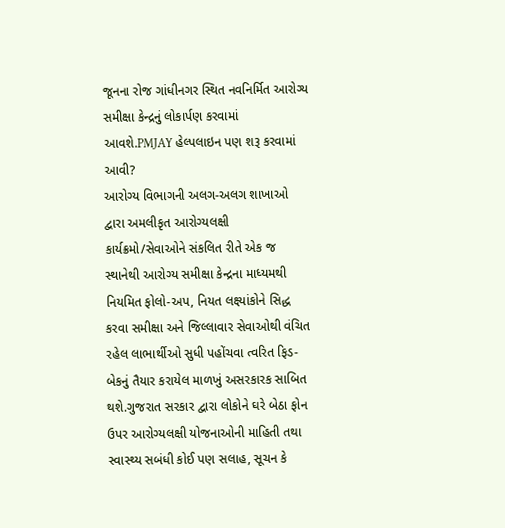જૂનના રોજ ગાંધીનગર સ્થિત નવનિર્મિત આરોગ્ય સમીક્ષા કેન્દ્રનું લોકાર્પણ કરવામાં આવશે.PMJAY હેલ્પલાઇન પણ શરૂ કરવામાં આવી?
આરોગ્ય વિભાગની અલગ-અલગ શાખાઓ દ્વારા અમલીકૃત આરોગ્યલક્ષી કાર્યક્રમો/સેવાઓને સંકલિત રીતે એક જ સ્થાનેથી આરોગ્ય સમીક્ષા કેન્દ્રના માધ્યમથી નિયમિત ફોલો-અપ, નિયત લક્ષ્યાંકોને સિદ્ધ કરવા સમીક્ષા અને જિલ્લાવાર સેવાઓથી વંચિત રહેલ લાભાર્થીઓ સુધી પહોંચવા ત્વરિત ફિડ-બેકનું તૈયાર કરાયેલ માળખું અસરકારક સાબિત થશે.ગુજરાત સરકાર દ્વારા લોકોને ઘરે બેઠા ફોન ઉપર આરોગ્યલક્ષી યોજનાઓની માહિતી તથા સ્વાસ્થ્ય સબંધી કોઈ પણ સલાહ, સૂચન કે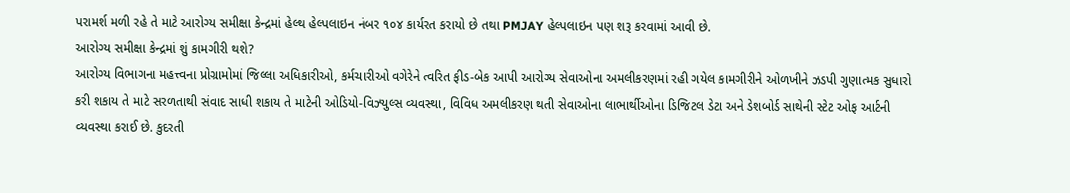પરામર્શ મળી રહે તે માટે આરોગ્ય સમીક્ષા કેન્દ્રમાં હેલ્થ હેલ્પલાઇન નંબર ૧૦૪ કાર્યરત કરાયો છે તથા PMJAY હેલ્પલાઇન પણ શરૂ કરવામાં આવી છે.
આરોગ્ય સમીક્ષા કેન્દ્રમાં શું કામગીરી થશે?
આરોગ્ય વિભાગના મહત્ત્વના પ્રોગ્રામોમાં જિલ્લા અધિકારીઓ, કર્મચારીઓ વગેરેને ત્વરિત ફીડ-બેક આપી આરોગ્ય સેવાઓના અમલીકરણમાં રહી ગયેલ કામગીરીને ઓળખીને ઝડપી ગુણાત્મક સુધારો કરી શકાય તે માટે સરળતાથી સંવાદ સાધી શકાય તે માટેની ઓડિયો-વિઝ્યુલ્સ વ્યવસ્થા, વિવિધ અમલીકરણ થતી સેવાઓના લાભાર્થીઓના ડિજિટલ ડેટા અને ડેશબોર્ડ સાથેની સ્ટેટ ઓફ આર્ટની વ્યવસ્થા કરાઈ છે. કુદરતી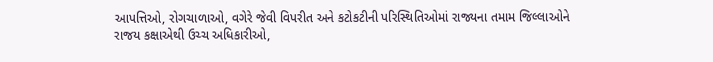આપત્તિઓ, રોગચાળાઓ, વગેરે જેવી વિપરીત અને કટોકટીની પરિસ્થિતિઓમાં રાજ્યના તમામ જિલ્લાઓને રાજય કક્ષાએથી ઉચ્ચ અધિકારીઓ,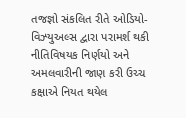તજજ્ઞો સંકલિત રીતે ઓડિયો-વિઝ્યુઅલ્સ દ્વારા પરામર્શ થકી નીતિવિષયક નિર્ણયો અને અમલવારીની જાણ કરી ઉચ્ચ કક્ષાએ નિયત થયેલ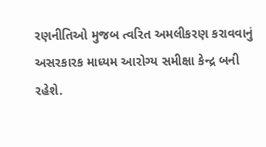રણનીતિઓ મુજબ ત્વરિત અમલીકરણ કરાવવાનું અસરકારક માધ્યમ આરોગ્ય સમીક્ષા કેન્દ્ર બની રહેશે.